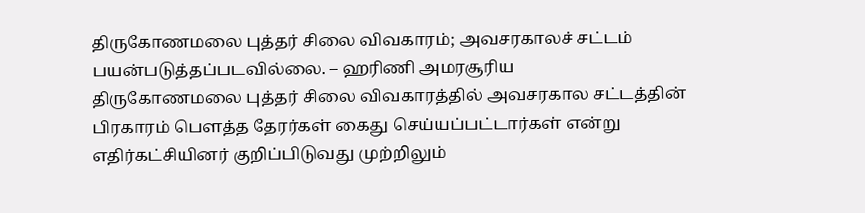திருகோணமலை புத்தர் சிலை விவகாரம்; அவசரகாலச் சட்டம் பயன்படுத்தப்படவில்லை. – ஹரிணி அமரசூரிய
திருகோணமலை புத்தர் சிலை விவகாரத்தில் அவசரகால சட்டத்தின் பிரகாரம் பௌத்த தேரர்கள் கைது செய்யப்பட்டார்கள் என்று எதிர்கட்சியினர் குறிப்பிடுவது முற்றிலும்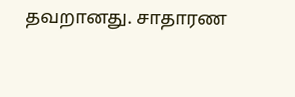தவறானது. சாதாரண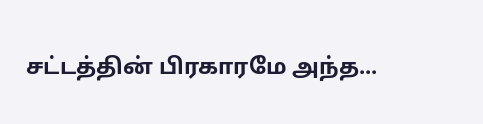சட்டத்தின் பிரகாரமே அந்த...